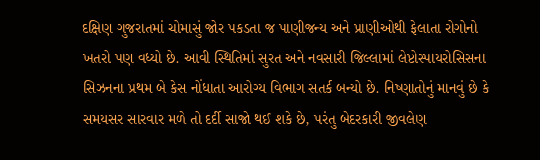દક્ષિણ ગુજરાતમાં ચોમાસું જોર પકડતા જ પાણીજન્ય અને પ્રાણીઓથી ફેલાતા રોગોનો ખતરો પણ વધ્યો છે. આવી સ્થિતિમાં સુરત અને નવસારી જિલ્લામાં લેપ્ટોસ્પાયરોસિસના સિઝનના પ્રથમ બે કેસ નોંધાતા આરોગ્ય વિભાગ સતર્ક બન્યો છે. નિષ્ણાતોનું માનવું છે કે સમયસર સારવાર મળે તો દર્દી સાજો થઈ શકે છે, પરંતુ બેદરકારી જીવલેણ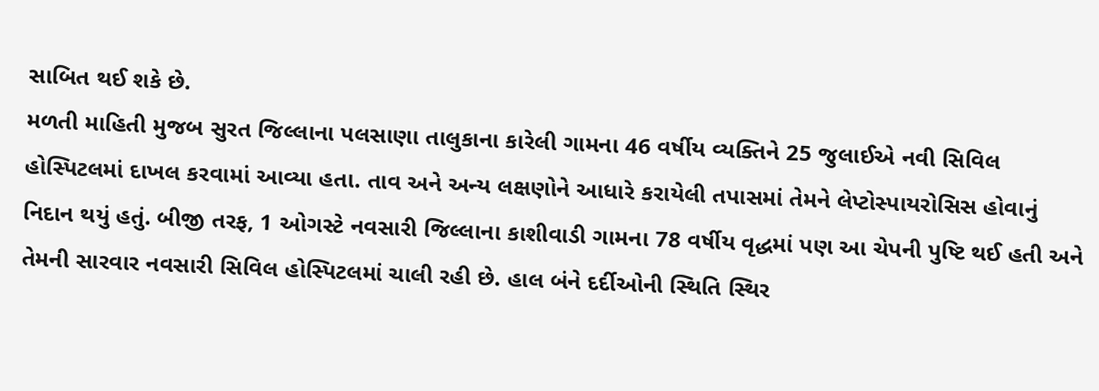સાબિત થઈ શકે છે.
મળતી માહિતી મુજબ સુરત જિલ્લાના પલસાણા તાલુકાના કારેલી ગામના 46 વર્ષીય વ્યક્તિને 25 જુલાઈએ નવી સિવિલ હોસ્પિટલમાં દાખલ કરવામાં આવ્યા હતા. તાવ અને અન્ય લક્ષણોને આધારે કરાયેલી તપાસમાં તેમને લેપ્ટોસ્પાયરોસિસ હોવાનું નિદાન થયું હતું. બીજી તરફ, 1 ઓગસ્ટે નવસારી જિલ્લાના કાશીવાડી ગામના 78 વર્ષીય વૃદ્ધમાં પણ આ ચેપની પુષ્ટિ થઈ હતી અને તેમની સારવાર નવસારી સિવિલ હોસ્પિટલમાં ચાલી રહી છે. હાલ બંને દર્દીઓની સ્થિતિ સ્થિર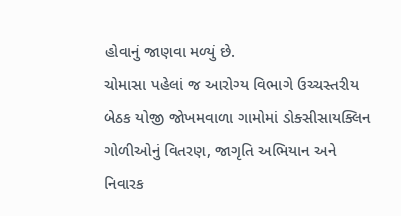હોવાનું જાણવા મળ્યું છે.
ચોમાસા પહેલાં જ આરોગ્ય વિભાગે ઉચ્ચસ્તરીય બેઠક યોજી જોખમવાળા ગામોમાં ડોક્સીસાયક્લિન ગોળીઓનું વિતરણ, જાગૃતિ અભિયાન અને નિવારક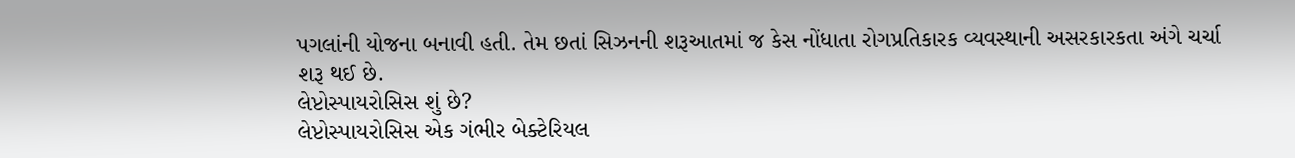પગલાંની યોજના બનાવી હતી. તેમ છતાં સિઝનની શરૂઆતમાં જ કેસ નોંધાતા રોગપ્રતિકારક વ્યવસ્થાની અસરકારકતા અંગે ચર્ચા શરૂ થઈ છે.
લેપ્ટોસ્પાયરોસિસ શું છે?
લેપ્ટોસ્પાયરોસિસ એક ગંભીર બેક્ટેરિયલ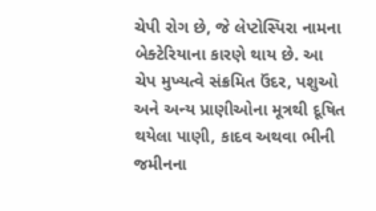ચેપી રોગ છે, જે લેપ્ટોસ્પિરા નામના બેક્ટેરિયાના કારણે થાય છે. આ ચેપ મુખ્યત્વે સંક્રમિત ઉંદર, પશુઓ અને અન્ય પ્રાણીઓના મૂત્રથી દૂષિત થયેલા પાણી, કાદવ અથવા ભીની જમીનના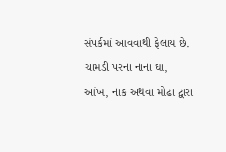સંપર્કમાં આવવાથી ફેલાય છે. ચામડી પરના નાના ઘા, આંખ, નાક અથવા મોઢા દ્વારા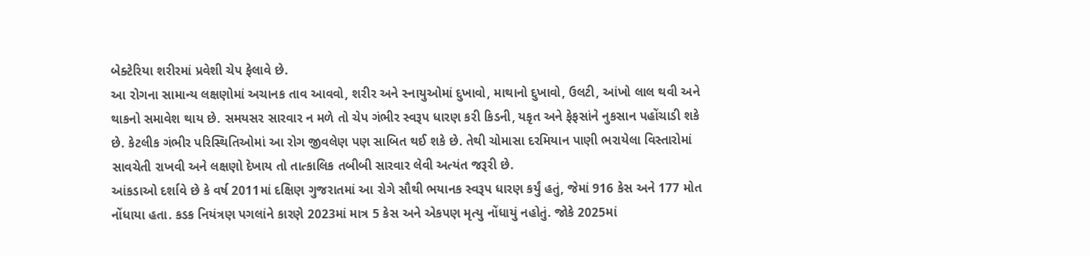બેક્ટેરિયા શરીરમાં પ્રવેશી ચેપ ફેલાવે છે.
આ રોગના સામાન્ય લક્ષણોમાં અચાનક તાવ આવવો, શરીર અને સ્નાયુઓમાં દુખાવો, માથાનો દુખાવો, ઉલટી, આંખો લાલ થવી અને થાકનો સમાવેશ થાય છે. સમયસર સારવાર ન મળે તો ચેપ ગંભીર સ્વરૂપ ધારણ કરી કિડની, યકૃત અને ફેફસાંને નુકસાન પહોંચાડી શકે છે. કેટલીક ગંભીર પરિસ્થિતિઓમાં આ રોગ જીવલેણ પણ સાબિત થઈ શકે છે. તેથી ચોમાસા દરમિયાન પાણી ભરાયેલા વિસ્તારોમાં સાવચેતી રાખવી અને લક્ષણો દેખાય તો તાત્કાલિક તબીબી સારવાર લેવી અત્યંત જરૂરી છે.
આંકડાઓ દર્શાવે છે કે વર્ષ 2011માં દક્ષિણ ગુજરાતમાં આ રોગે સૌથી ભયાનક સ્વરૂપ ધારણ કર્યું હતું, જેમાં 916 કેસ અને 177 મોત નોંધાયા હતા. કડક નિયંત્રણ પગલાંને કારણે 2023માં માત્ર 5 કેસ અને એકપણ મૃત્યુ નોંધાયું નહોતું. જોકે 2025માં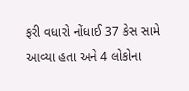ફરી વધારો નોંધાઈ 37 કેસ સામે આવ્યા હતા અને 4 લોકોના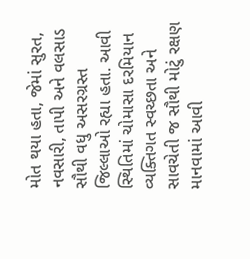મોત થયા હતા, જેમાં સુરત, નવસારી, તાપી અને વલસાડ સૌથી વધુ અસરગ્રસ્ત જિલ્લાઓ રહ્યા હતા. આવી સ્થિતિમાં ચોમાસા દરમિયાન વ્યક્તિગત સ્વચ્છતા અને સાવચેતી જ સૌથી મોટું રક્ષણ માનવામાં આવી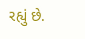રહ્યું છે.